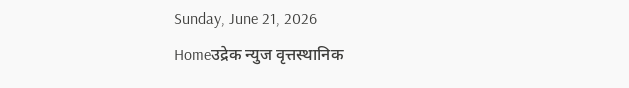Sunday, June 21, 2026
Homeउद्रेक न्युज वृत्तस्थानिक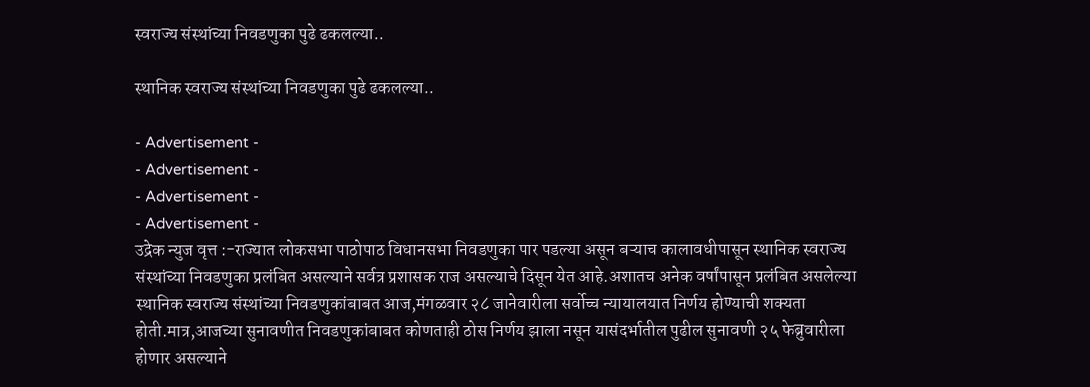स्वराज्य संस्थांच्या निवडणुका पुढे ढकलल्या..

स्थानिक स्वराज्य संस्थांच्या निवडणुका पुढे ढकलल्या..

- Advertisement -
- Advertisement -
- Advertisement -
- Advertisement -
उद्रेक न्युज वृत्त :-राज्यात लोकसभा पाठोपाठ विधानसभा निवडणुका पार पडल्या असून बऱ्याच कालावधीपासून स्थानिक स्वराज्य संस्थांच्या निवडणुका प्रलंबित असल्याने सर्वत्र प्रशासक राज असल्याचे दिसून येत आहे.अशातच अनेक वर्षांपासून प्रलंबित असलेल्या स्थानिक स्वराज्य संस्थांच्या निवडणुकांबाबत आज,मंगळवार २८ जानेवारीला सर्वोच्च न्यायालयात निर्णय होण्याची शक्यता होती.मात्र,आजच्या सुनावणीत निवडणुकांबाबत कोणताही ठोस निर्णय झाला नसून यासंदर्भातील पुढील सुनावणी २५ फेब्रुवारीला होणार असल्याने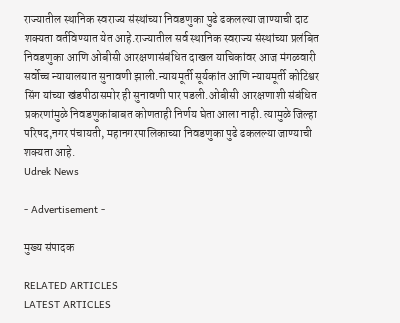राज्यातील स्थानिक स्वराज्य संस्थांच्या निवडणुका पुढे ढकलल्या जाण्याची दाट शक्यता वर्तविण्यात येत आहे.राज्यातील सर्व स्थानिक स्वराज्य संस्थांच्या प्रलंबित निवडणुका आणि ओबीसी आरक्षणासंबंधित दाखल याचिकांवर आज मंगळवारी सर्वोच्च न्यायालयात सुनावणी झाली.न्यायमूर्ती सूर्यकांत आणि न्यायमूर्ती कोटिश्वर सिंग यांच्या खंडपीठासमोर ही सुनावणी पार पडली.ओबीसी आरक्षणाशी संबंधित प्रकरणांमुळे निवडणुकांबाबत कोणताही निर्णय घेता आला नाही. त्यामुळे जिल्हा परिषद,नगर पंचायती, महानगरपालिकाच्या निवडणुका पुढे ढकलल्या जाण्याची शक्यता आहे.
Udrek News

- Advertisement -

मुख्य संपादक

RELATED ARTICLES
LATEST ARTICLES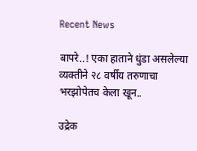Recent News

बापरे..! एका हाताने धुंडा असलेल्या व्यक्तीने २८ वर्षीय तरुणाचा भरझोपेतच केला खून..

उद्रेक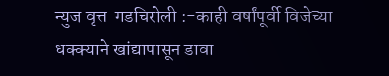न्युज वृत्त  गडचिरोली :-काही वर्षांपूर्वी विजेच्या धक्क्याने खांद्यापासून डावा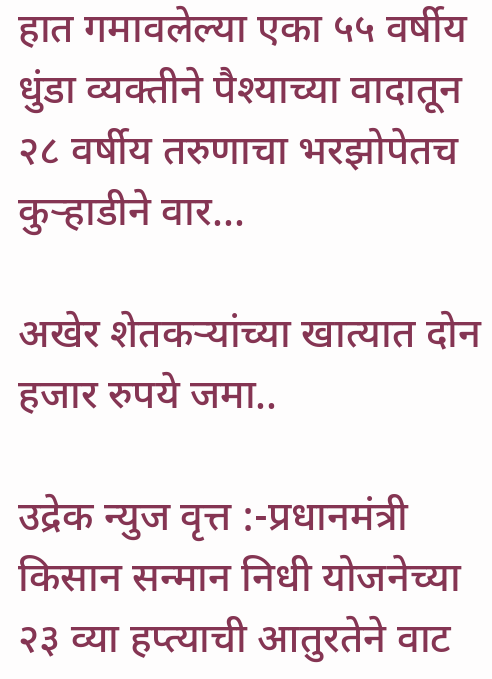हात गमावलेल्या एका ५५ वर्षीय धुंडा व्यक्तीने पैश्याच्या वादातून २८ वर्षीय तरुणाचा भरझोपेतच कुऱ्हाडीने वार...

अखेर शेतकऱ्यांच्या खात्यात दोन हजार रुपये जमा..

उद्रेक न्युज वृत्त :-प्रधानमंत्री किसान सन्मान निधी योजनेच्या २३ व्या हप्त्याची आतुरतेने वाट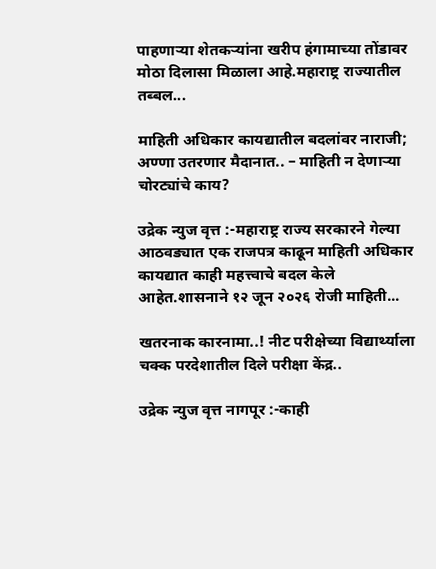पाहणाऱ्या शेतकऱ्यांना खरीप हंगामाच्या तोंडावर मोठा दिलासा मिळाला आहे.महाराष्ट्र राज्यातील तब्बल...

माहिती अधिकार कायद्यातील बदलांवर नाराजी; अण्णा उतरणार मैदानात.. – माहिती न देणाऱ्या चोरट्यांचे काय?

उद्रेक न्युज वृत्त :-महाराष्ट्र राज्य सरकारने गेल्या आठवड्यात एक राजपत्र काढून माहिती अधिकार कायद्यात काही महत्त्वाचे बदल केले आहेत.शासनाने १२ जून २०२६ रोजी माहिती...

खतरनाक कारनामा..! नीट परीक्षेच्या विद्यार्थ्याला चक्क परदेशातील दिले परीक्षा केंद्र..

उद्रेक न्युज वृत्त नागपूर :-काही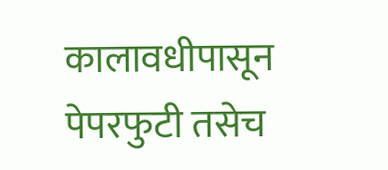कालावधीपासून पेपरफुटी तसेच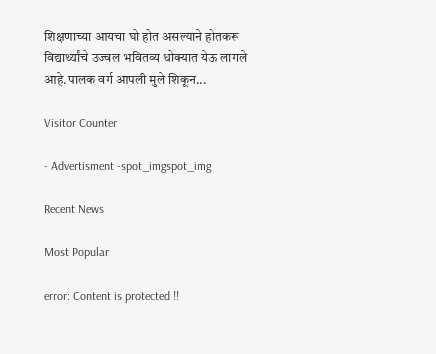शिक्षणाच्या आयचा घो होत असल्याने होतकरू विद्यार्थ्यांचे उज्वल भवितव्य धोक्यात येऊ लागले आहे.पालक वर्ग आपली मुले शिकून...

Visitor Counter

- Advertisment -spot_imgspot_img

Recent News

Most Popular

error: Content is protected !!